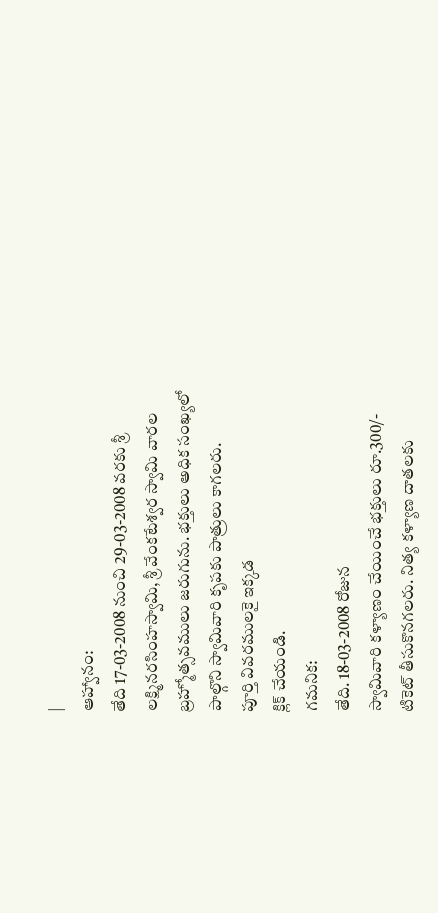|
ఆహ్వానం:
తేది 17-03-2008 నుంచి 29-03-2008 వరకు శ్రీ
లక్ష్మినరసింహస్వామి, శ్రీ వేంకటేశ్వర స్వామి వారల
బ్రహ్మోత్సవములు జరుగును. భక్తులు అధిక సంఖ్యలో
పాల్గొని స్వామివారి కృపకు పాత్రులు కాగలరు.
పూర్తి వివరములకై ఇక్కడ
క్లిక్ చేయండి.
గమనిక:
తేది. 18-03-2008 రోజున
స్వామివారి కళ్యాణం చేయించే భక్తులు రూ.300/-
టికెట్ తీసుకొనగలరు. నిత్య కళ్యాణ దాతలకు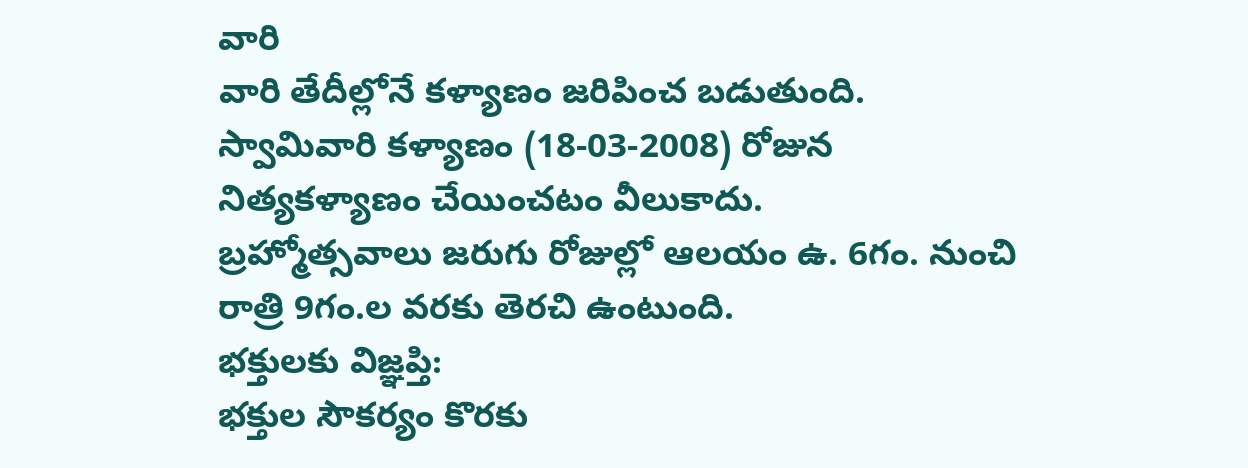వారి
వారి తేదీల్లోనే కళ్యాణం జరిపించ బడుతుంది.
స్వామివారి కళ్యాణం (18-03-2008) రోజున
నిత్యకళ్యాణం చేయించటం వీలుకాదు.
బ్రహ్మోత్సవాలు జరుగు రోజుల్లో ఆలయం ఉ. 6గం. నుంచి
రాత్రి 9గం.ల వరకు తెరచి ఉంటుంది.
భక్తులకు విజ్ఞప్తి:
భక్తుల సౌకర్యం కొరకు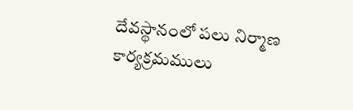దేవస్థానంలో పలు నిర్మాణ
కార్యక్రమములు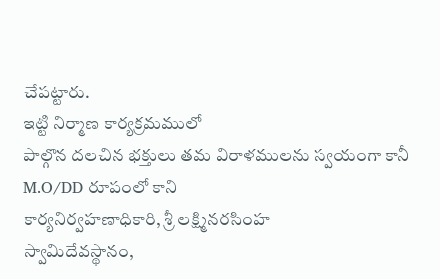చేపట్టారు.
ఇట్టి నిర్మాణ కార్యక్రమములో
పాల్గొన దలచిన భక్తులు తమ విరాళములను స్వయంగా కానీ
M.O/DD రూపంలో కాని
కార్యనిర్వహణాధికారి, శ్రీ లక్ష్మినరసింహ
స్వామిదేవస్థానం,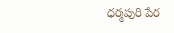ధర్మపురి పేర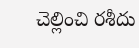చెల్లించి రశీదు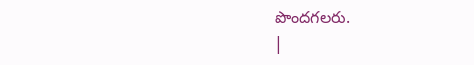పొందగలరు.
|